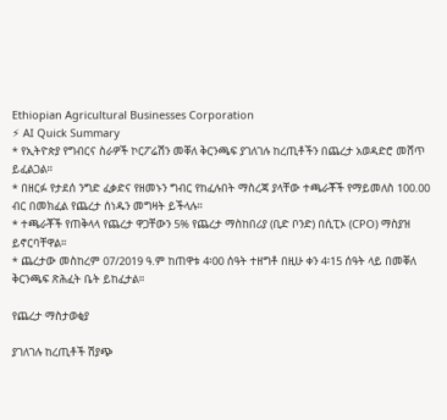Ethiopian Agricultural Businesses Corporation
⚡ AI Quick Summary
* የኢትዮጵያ የግብርና ስራዎች ኮርፖሬሽን መቐለ ቅርንጫፍ ያገለገሉ ከረጢቶችን በጨረታ አወዳድሮ መሸጥ ይፈልጋል።
* በዘርፉ የታደሰ ንግድ ፈቃድና የዘመኑን ግብር የከፈሉበት ማስረጃ ያላቸው ተጫራቾች የማይመለስ 100.00 ብር በመክፈል የጨረታ ሰነዱን መግዛት ይችላሉ።
* ተጫራቾች የጠቅላላ የጨረታ ዋጋቸውን 5% የጨረታ ማስከበሪያ (ቢድ ቦንድ) በሲፒኦ (CPO) ማስያዝ ይኖርባቸዋል።
* ጨረታው መስከረም 07/2019 ዓ.ም ከጠዋቱ 4፡00 ሰዓት ተዘግቶ በዚሁ ቀን 4፡15 ሰዓት ላይ በመቐለ ቅርንጫፍ ጽሕፈት ቤት ይከፈታል።

የጨረታ ማስታወቂያ

ያገለገሉ ከረጢቶች ሽያጭ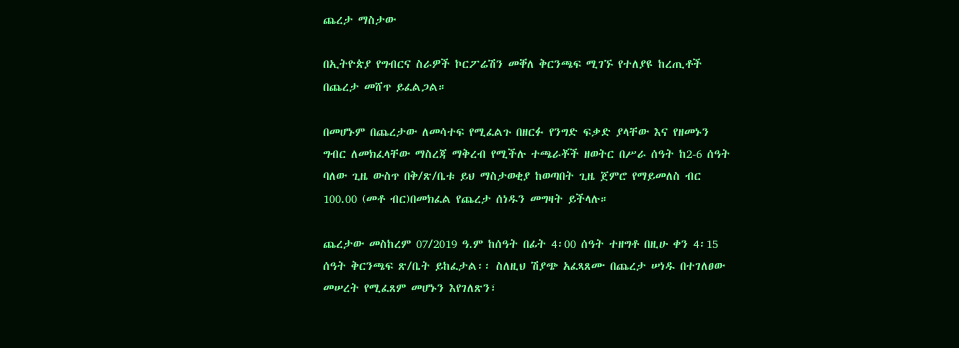ጨረታ ማስታው

በኢትዮጵያ የግብርና ስራዎች ኮርፖሬሽን መቐለ ቅርንጫፍ ሚገኙ የተለያዩ ከረጢቶች በጨረታ መሸጥ ይፈልጋል።

በመሆኑም በጨረታው ለመሳተፍ የሚፈልጉ በዘርፉ የንግድ ፍቃድ ያላቸው እና የዘመኑን ግብር ለመክፈላቸው ማስረጃ ማቅረብ የሚችሉ ተጫራቾች ዘወትር በሥራ ሰዓት ከ2-6 ሰዓት ባለው ጊዜ ውስጥ በቅ/ጽ/ቤቱ ይህ ማስታወቂያ ከወጣበት ጊዜ ጀምሮ የማይመለስ ብር 100.00 (መቶ ብር)በመክፈል የጨረታ ሰነዱን መግዛት ይችላሉ።

ጨረታው መስከረም 07/2019 ዓ.ም ከሰዓት በፊት 4፡00 ሰዓት ተዘግቶ በዚሁ ቀን 4፡15 ሰዓት ቅርንጫፍ ጽ/ቤት ይከፈታል፡፡ ስለዚህ ሽያጭ አፈጻጸሙ በጨረታ ሠነዱ በተገለፀው መሠረት የሚፈጸም መሆኑን እየገለጽን፣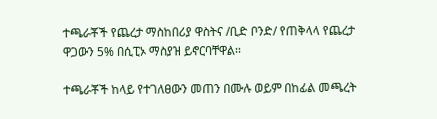ተጫራቾች የጨረታ ማስከበሪያ ዋስትና /ቢድ ቦንድ/ የጠቅላላ የጨረታ ዋጋውን 5% በሲፒኦ ማስያዝ ይኖርባቸዋል፡፡

ተጫራቾች ከላይ የተገለፀውን መጠን በሙሉ ወይም በከፊል መጫረት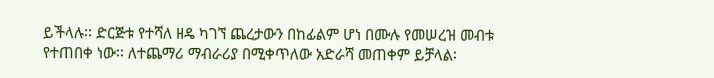ይችላሉ፡፡ ድርጅቱ የተሻለ ዘዴ ካገኘ ጨረታውን በከፊልም ሆነ በሙሉ የመሠረዝ መብቱ የተጠበቀ ነው፡፡ ለተጨማሪ ማብራሪያ በሚቀጥለው አድራሻ መጠቀም ይቻላል፡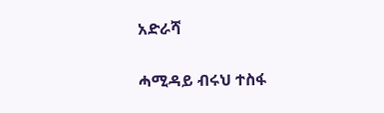አድራሻ

ሓሚዳይ ብሩህ ተስፋ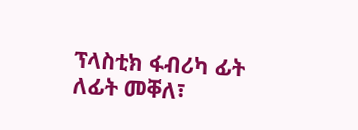ፕላስቲክ ፋብሪካ ፊት ለፊት መቐለ፣